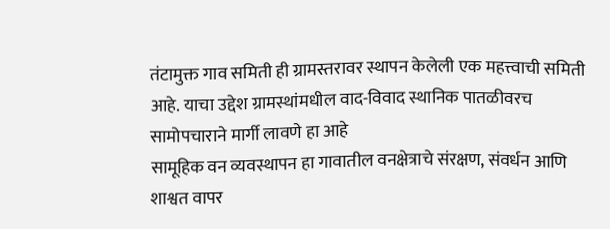तंटामुक्त गाव समिती ही ग्रामस्तरावर स्थापन केलेली एक महत्त्वाची समिती आहे. याचा उद्देश ग्रामस्थांमधील वाद-विवाद स्थानिक पातळीवरच सामोपचाराने मार्गी लावणे हा आहे
सामूहिक वन व्यवस्थापन हा गावातील वनक्षेत्राचे संरक्षण, संवर्धन आणि शाश्वत वापर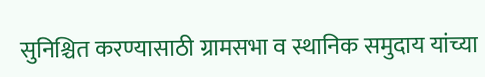सुनिश्चित करण्यासाठी ग्रामसभा व स्थानिक समुदाय यांच्या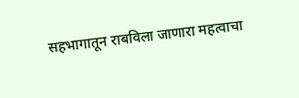सहभागातून राबविला जाणारा महत्वाचा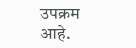उपक्रम आहे.